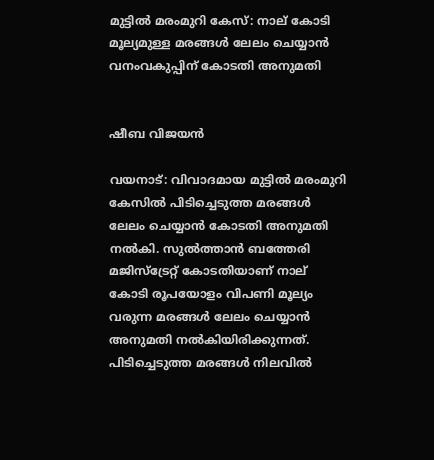മുട്ടിൽ മരംമുറി കേസ്: നാല് കോടി മൂല്യമുള്ള മരങ്ങൾ ലേലം ചെയ്യാൻ വനംവകുപ്പിന് കോടതി അനുമതി


ഷീബ വിജയൻ

വയനാട്: വിവാദമായ മുട്ടിൽ മരംമുറി കേസിൽ പിടിച്ചെടുത്ത മരങ്ങൾ ലേലം ചെയ്യാൻ കോടതി അനുമതി നൽകി. സുൽത്താൻ ബത്തേരി മജിസ്‌ട്രേറ്റ് കോടതിയാണ് നാല് കോടി രൂപയോളം വിപണി മൂല്യം വരുന്ന മരങ്ങൾ ലേലം ചെയ്യാൻ അനുമതി നൽകിയിരിക്കുന്നത്. പിടിച്ചെടുത്ത മരങ്ങൾ നിലവിൽ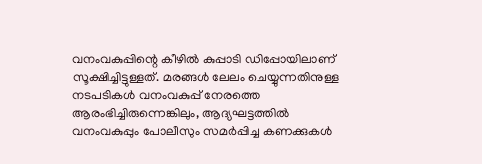വനംവകുപ്പിന്റെ കീഴിൽ കുപ്പാടി ഡിപ്പോയിലാണ് സൂക്ഷിച്ചിട്ടുള്ളത്. മരങ്ങൾ ലേലം ചെയ്യുന്നതിനുള്ള നടപടികൾ വനംവകുപ്പ് നേരത്തെ ആരംഭിച്ചിരുന്നെങ്കിലും, ആദ്യഘട്ടത്തിൽ വനംവകുപ്പും പോലീസും സമർപ്പിച്ച കണക്കുകൾ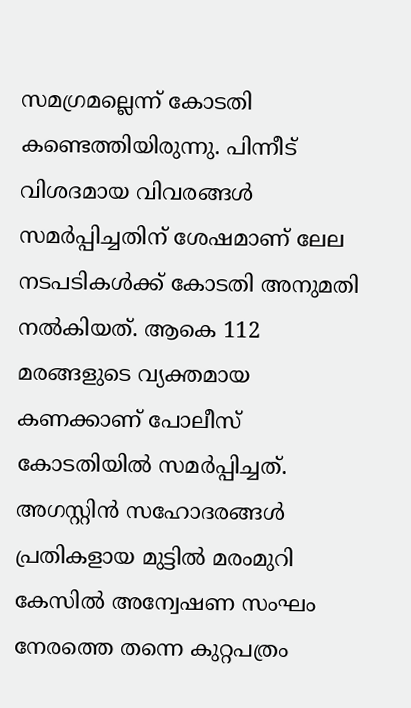സമഗ്രമല്ലെന്ന് കോടതി കണ്ടെത്തിയിരുന്നു. പിന്നീട് വിശദമായ വിവരങ്ങൾ സമർപ്പിച്ചതിന് ശേഷമാണ് ലേല നടപടികൾക്ക് കോടതി അനുമതി നൽകിയത്. ആകെ 112 മരങ്ങളുടെ വ്യക്തമായ കണക്കാണ് പോലീസ് കോടതിയിൽ സമർപ്പിച്ചത്. അഗസ്റ്റിൻ സഹോദരങ്ങൾ പ്രതികളായ മുട്ടിൽ മരംമുറി കേസിൽ അന്വേഷണ സംഘം നേരത്തെ തന്നെ കുറ്റപത്രം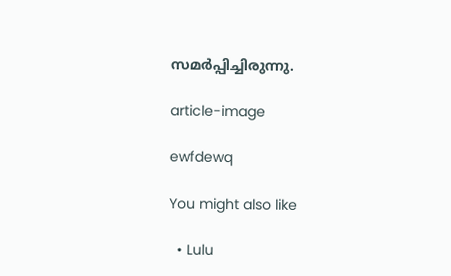സമർപ്പിച്ചിരുന്നു.

article-image

ewfdewq

You might also like

  • Lulu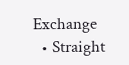Exchange
  • Straight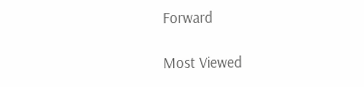Forward

Most Viewed